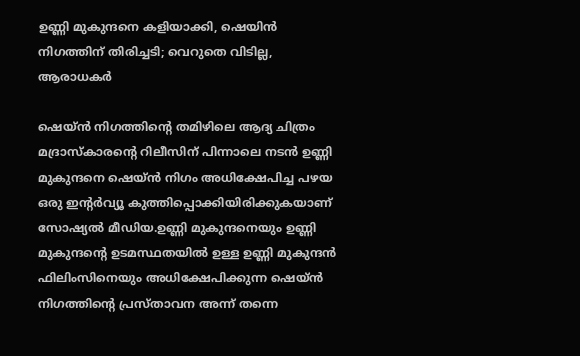ഉണ്ണി മുകുന്ദനെ കളിയാക്കി, ഷെയിൻ നിഗത്തിന് തിരിച്ചടി; വെറുതെ വിടില്ല, ആരാധകർ

ഷെയ്ൻ നിഗത്തിന്റെ തമിഴിലെ ആദ്യ ചിത്രം മദ്രാസ്കാരന്റെ റിലീസിന് പിന്നാലെ നടൻ ഉണ്ണി മുകുന്ദനെ ഷെയ്ൻ നിഗം അധിക്ഷേപിച്ച പഴയ ഒരു ഇന്റർവ്യൂ കുത്തിപ്പൊക്കിയിരിക്കുകയാണ് സോഷ്യൽ മീഡിയ.ഉണ്ണി മുകുന്ദനെയും ഉണ്ണി മുകുന്ദന്റെ ഉടമസ്ഥതയിൽ ഉള്ള ഉണ്ണി മുകുന്ദൻ ഫിലിംസിനെയും അധിക്ഷേപിക്കുന്ന ഷെയ്ൻ നിഗത്തിന്റെ പ്രസ്താവന അന്ന് തന്നെ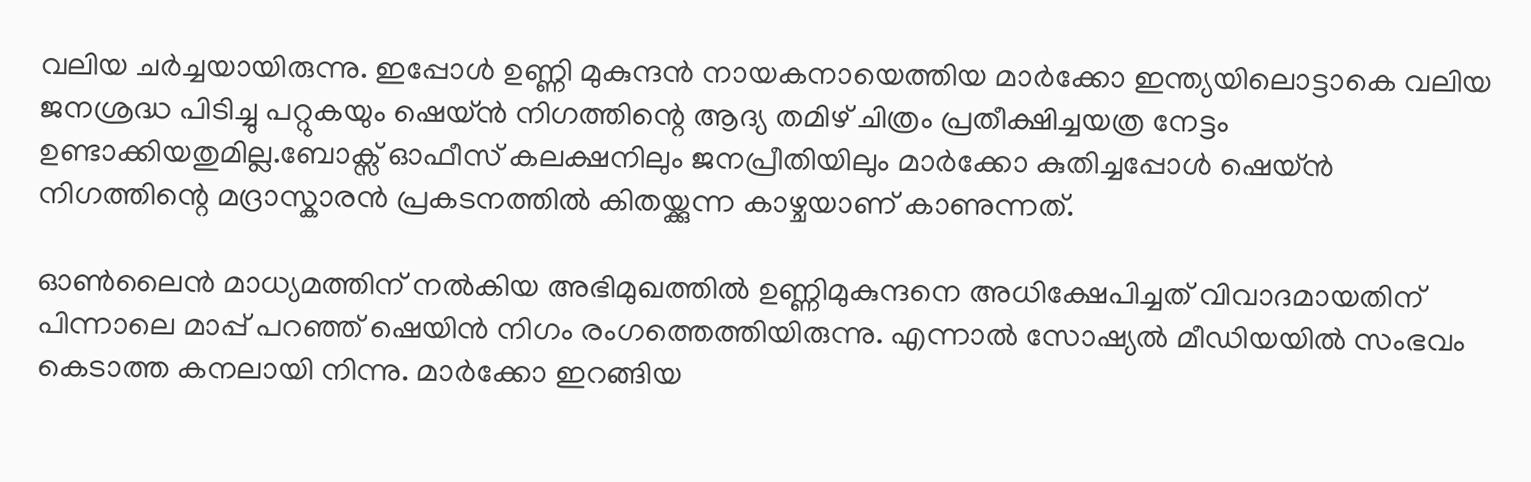വലിയ ചർച്ചയായിരുന്നു. ഇപ്പോൾ ഉണ്ണി മുകുന്ദൻ നായകനായെത്തിയ മാർക്കോ ഇന്ത്യയിലൊട്ടാകെ വലിയ ജനശ്രദ്ധ പിടിച്ചു പറ്റുകയും ഷെയ്ൻ നിഗത്തിന്റെ ആദ്യ തമിഴ് ചിത്രം പ്രതീക്ഷിച്ചയത്ര നേട്ടം ഉണ്ടാക്കിയതുമില്ല.ബോക്സ് ഓഫീസ് കലക്ഷനിലും ജനപ്രീതിയിലും മാർക്കോ കുതിച്ചപ്പോൾ ഷെയ്ൻ നിഗത്തിന്റെ മദ്രാസ്കാരൻ പ്രകടനത്തിൽ കിതയ്ക്കുന്ന കാഴ്ചയാണ് കാണുന്നത്.

ഓൺലൈൻ മാധ്യമത്തിന് നൽകിയ അഭിമുഖത്തിൽ ഉണ്ണിമുകുന്ദനെ അധിക്ഷേപിച്ചത് വിവാദമായതിന് പിന്നാലെ മാപ്പ് പറഞ്ഞ് ഷെയിൻ നിഗം രംഗത്തെത്തിയിരുന്നു. എന്നാൽ സോഷ്യൽ മീഡിയയിൽ സംഭവം കെടാത്ത കനലായി നിന്നു. മാർക്കോ ഇറങ്ങിയ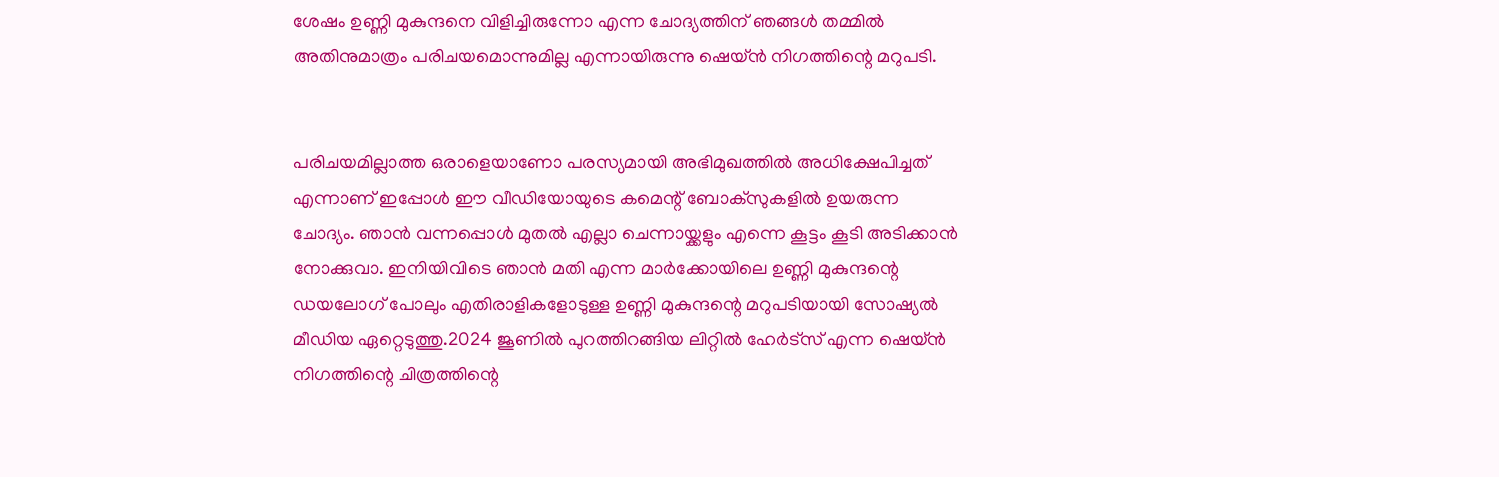ശേഷം ഉണ്ണി മുകുന്ദനെ വിളിച്ചിരുന്നോ എന്ന ചോദ്യത്തിന് ഞങ്ങൾ തമ്മിൽ അതിനുമാത്രം പരിചയമൊന്നുമില്ല എന്നായിരുന്നു ഷെയ്ൻ നിഗത്തിന്റെ മറുപടി.


പരിചയമില്ലാത്ത ഒരാളെയാണോ പരസ്യമായി അഭിമുഖത്തിൽ അധിക്ഷേപിച്ചത് എന്നാണ് ഇപ്പോൾ ഈ വീഡിയോയുടെ കമെന്റ് ബോക്സുകളിൽ ഉയരുന്ന ചോദ്യം. ഞാൻ വന്നപ്പൊൾ മുതൽ എല്ലാ ചെന്നായ്ക്കളും എന്നെ കൂട്ടം കൂടി അടിക്കാൻ നോക്കുവാ. ഇനിയിവിടെ ഞാൻ മതി എന്ന മാർക്കോയിലെ ഉണ്ണി മുകുന്ദന്റെ ഡയലോഗ് പോലും എതിരാളികളോടുള്ള ഉണ്ണി മുകുന്ദന്റെ മറുപടിയായി സോഷ്യൽ മീഡിയ ഏറ്റെടുത്തു.2024 ജൂണിൽ പുറത്തിറങ്ങിയ ലിറ്റിൽ ഹേർട്സ് എന്ന ഷെയ്ൻ നിഗത്തിന്റെ ചിത്രത്തിന്റെ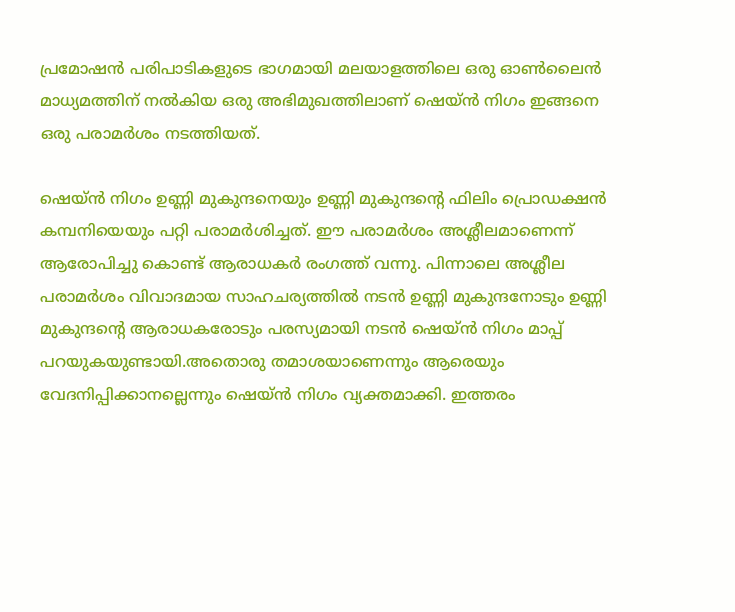പ്രമോഷൻ പരിപാടികളുടെ ഭാഗമായി മലയാളത്തിലെ ഒരു ഓൺലൈൻ മാധ്യമത്തിന് നൽകിയ ഒരു അഭിമുഖത്തിലാണ് ഷെയ്ൻ നിഗം ഇങ്ങനെ ഒരു പരാമർശം നടത്തിയത്.

ഷെയ്ൻ നിഗം ഉണ്ണി മുകുന്ദനെയും ഉണ്ണി മുകുന്ദന്റെ ഫിലിം പ്രൊഡക്ഷൻ കമ്പനിയെയും പറ്റി പരാമർശിച്ചത്. ഈ പരാമർശം അശ്ലീലമാണെന്ന് ആരോപിച്ചു കൊണ്ട് ആരാധകർ രംഗത്ത് വന്നു. പിന്നാലെ അശ്ലീല പരാമർശം വിവാദമായ സാഹചര്യത്തിൽ നടൻ ഉണ്ണി മുകുന്ദനോടും ഉണ്ണി മുകുന്ദന്റെ ആരാധകരോടും പരസ്യമായി നടൻ ഷെയ്ൻ നിഗം മാപ്പ് പറയുകയുണ്ടായി.അതൊരു തമാശയാണെന്നും ആരെയും വേദനിപ്പിക്കാനല്ലെന്നും ഷെയ്ൻ നിഗം വ്യക്തമാക്കി. ഇത്തരം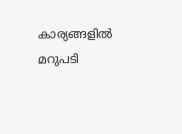കാര്യങ്ങളിൽ മറുപടി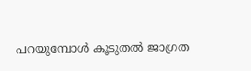പറയുമ്പോൾ കൂടുതൽ ജാഗ്രത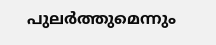പുലർത്തുമെന്നും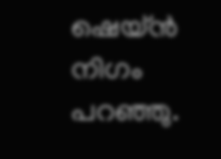ഷെയ്ൻ നിഗം പറഞ്ഞു.